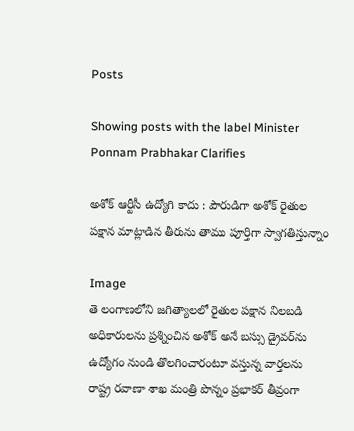Posts

Showing posts with the label Minister Ponnam Prabhakar Clarifies

అశోక్ ఆర్టీసీ ఉద్యోగి కాదు : పౌరుడిగా అశోక్ రైతుల పక్షాన మాట్లాడిన తీరును తాము పూర్తిగా స్వాగతిస్తున్నాం

Image
తె లంగాణలోని జగిత్యాలలో రైతుల పక్షాన నిలబడి అధికారులను ప్రశ్నించిన అశోక్ అనే బస్సు డ్రైవర్‌ను ఉద్యోగం నుండి తొలగించారంటూ వస్తున్న వార్తలను రాష్ట్ర రవాణా శాఖ మంత్రి పొన్నం ప్రభాకర్ తీవ్రంగా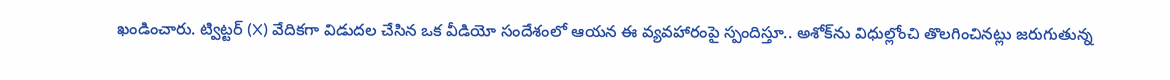ఖండించారు. ట్విట్టర్ (X) వేదికగా విడుదల చేసిన ఒక వీడియో సందేశంలో ఆయన ఈ వ్యవహారంపై స్పందిస్తూ.. అశోక్‌ను విధుల్లోంచి తొలగించినట్లు జరుగుతున్న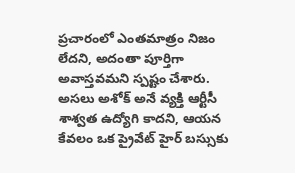ప్రచారంలో ఎంతమాత్రం నిజం లేదని, అదంతా పూర్తిగా అవాస్తవమని స్పష్టం చేశారు. అసలు అశోక్ అనే వ్యక్తి ఆర్టీసీ శాశ్వత ఉద్యోగి కాదని, ఆయన కేవలం ఒక ప్రైవేట్ హైర్ బస్సుకు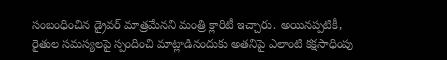సంబంధించిన డ్రైవర్ మాత్రమేనని మంత్రి క్లారిటీ ఇచ్చారు. అయినప్పటికీ, రైతుల సమస్యలపై స్పందించి మాట్లాడినందుకు అతనిపై ఎలాంటి కక్షసాధింపు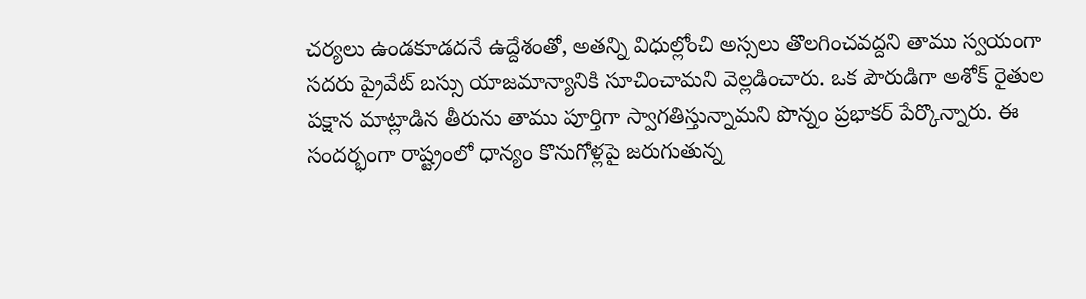చర్యలు ఉండకూడదనే ఉద్దేశంతో, అతన్ని విధుల్లోంచి అస్సలు తొలగించవద్దని తాము స్వయంగా సదరు ప్రైవేట్ బస్సు యాజమాన్యానికి సూచించామని వెల్లడించారు. ఒక పౌరుడిగా అశోక్ రైతుల పక్షాన మాట్లాడిన తీరును తాము పూర్తిగా స్వాగతిస్తున్నామని పొన్నం ప్రభాకర్ పేర్కొన్నారు. ఈ సందర్భంగా రాష్ట్రంలో ధాన్యం కొనుగోళ్లపై జరుగుతున్న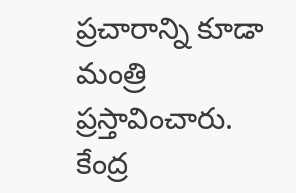ప్రచారాన్ని కూడా మంత్రి ప్రస్తావించారు. కేంద్ర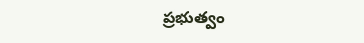ప్రభుత్వం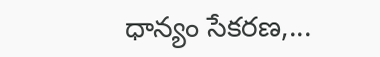ధాన్యం సేకరణ,...